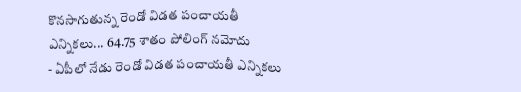కొనసాగుతున్న రెండో విడత పంచాయతీ ఎన్నికలు... 64.75 శాతం పోలింగ్ నమోదు
- ఏపీలో నేడు రెండో విడత పంచాయతీ ఎన్నికలు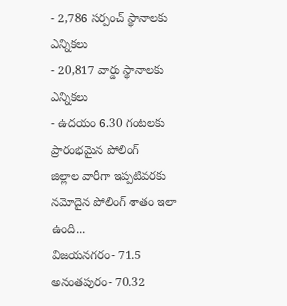- 2,786 సర్పంచ్ స్థానాలకు ఎన్నికలు
- 20,817 వార్డు స్థానాలకు ఎన్నికలు
- ఉదయం 6.30 గంటలకు ప్రారంభమైన పోలింగ్
జిల్లాల వారీగా ఇప్పటివరకు నమోదైన పోలింగ్ శాతం ఇలా ఉంది...
విజయనగరం- 71.5
అనంతపురం- 70.32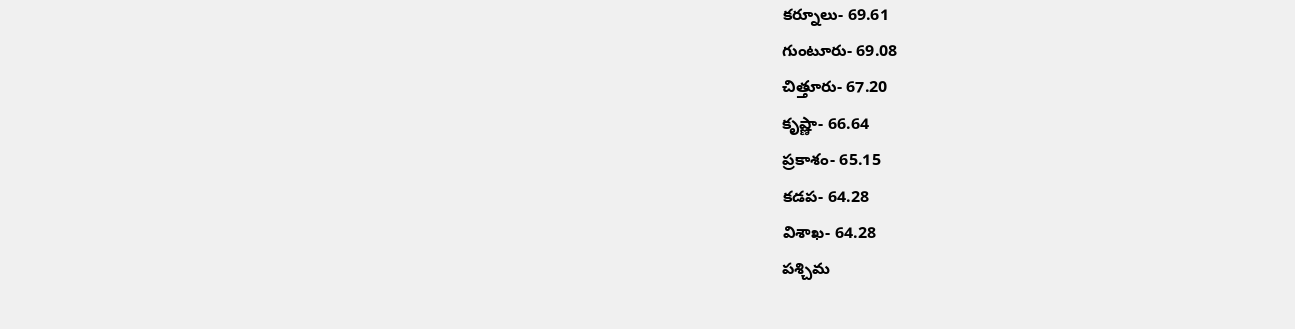కర్నూలు- 69.61
గుంటూరు- 69.08
చిత్తూరు- 67.20
కృష్ణా- 66.64
ప్రకాశం- 65.15
కడప- 64.28
విశాఖ- 64.28
పశ్చిమ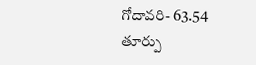గోదావరి- 63.54
తూర్పు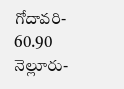గోదావరి- 60.90
నెల్లూరు-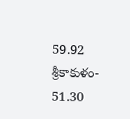59.92
శ్రీకాకుళం- 51.30